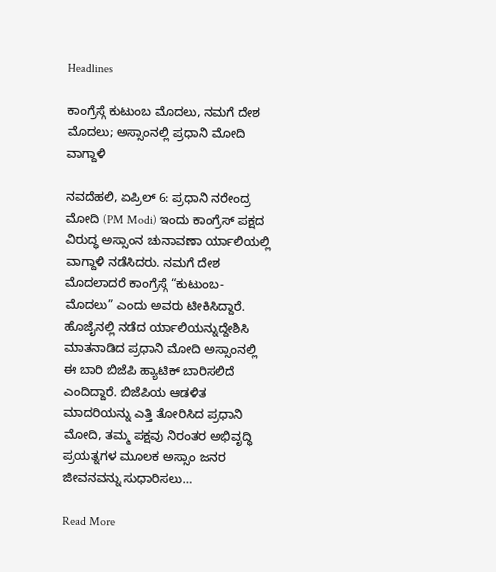Headlines

ಕಾಂಗ್ರೆಸ್ಗೆ ಕುಟುಂಬ ಮೊದಲು, ನಮಗೆ ದೇಶ ಮೊದಲು; ಅಸ್ಸಾಂನಲ್ಲಿ ಪ್ರಧಾನಿ ಮೋದಿ ವಾಗ್ದಾಳಿ

ನವದೆಹಲಿ, ಏಪ್ರಿಲ್ 6: ಪ್ರಧಾನಿ ನರೇಂದ್ರ ಮೋದಿ (PM Modi) ಇಂದು ಕಾಂಗ್ರೆಸ್ ಪಕ್ಷದ ವಿರುದ್ಧ ಅಸ್ಸಾಂನ ಚುನಾವಣಾ ರ್ಯಾಲಿಯಲ್ಲಿ ವಾಗ್ದಾಳಿ ನಡೆಸಿದರು. ನಮಗೆ ದೇಶ ಮೊದಲಾದರೆ ಕಾಂಗ್ರೆಸ್ಗೆ “ಕುಟುಂಬ-ಮೊದಲು” ಎಂದು ಅವರು ಟೀಕಿಸಿದ್ದಾರೆ. ಹೊಜೈನಲ್ಲಿ ನಡೆದ ರ್ಯಾಲಿಯನ್ನುದ್ದೇಶಿಸಿ ಮಾತನಾಡಿದ ಪ್ರಧಾನಿ ಮೋದಿ ಅಸ್ಸಾಂನಲ್ಲಿ ಈ ಬಾರಿ ಬಿಜೆಪಿ ಹ್ಯಾಟಿಕ್ ಬಾರಿಸಲಿದೆ ಎಂದಿದ್ದಾರೆ. ಬಿಜೆಪಿಯ ಆಡಳಿತ ಮಾದರಿಯನ್ನು ಎತ್ತಿ ತೋರಿಸಿದ ಪ್ರಧಾನಿ ಮೋದಿ, ತಮ್ಮ ಪಕ್ಷವು ನಿರಂತರ ಅಭಿವೃದ್ಧಿ ಪ್ರಯತ್ನಗಳ ಮೂಲಕ ಅಸ್ಸಾಂ ಜನರ ಜೀವನವನ್ನು ಸುಧಾರಿಸಲು…

Read More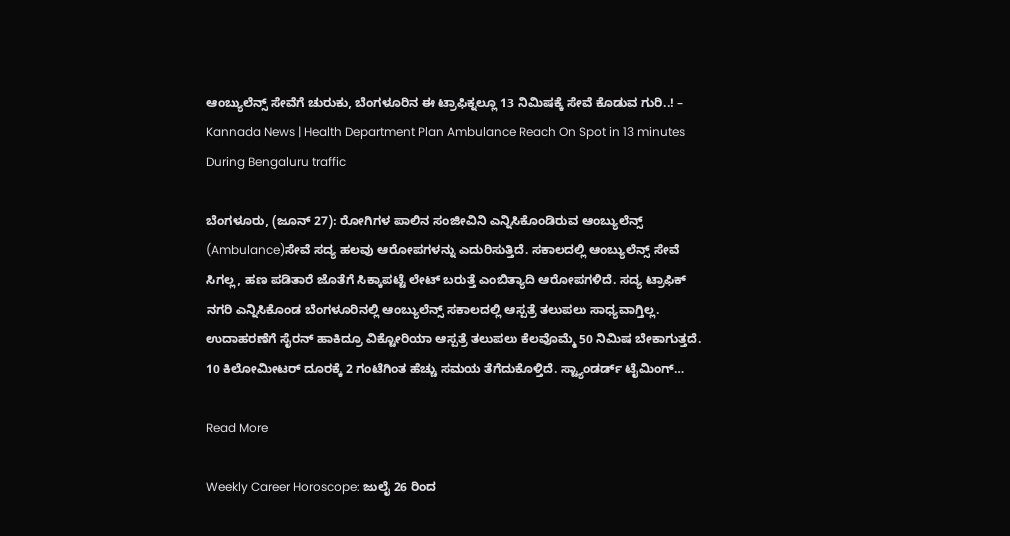ಆಂಬ್ಯುಲೆನ್ಸ್ ಸೇವೆಗೆ ಚುರುಕು, ಬೆಂಗಳೂರಿನ ಈ ಟ್ರಾಫಿಕ್ನಲ್ಲೂ 13 ನಿಮಿಷಕ್ಕೆ ಸೇವೆ ಕೊಡುವ ಗುರಿ..! – Kannada News | Health Department Plan Ambulance Reach On Spot in 13 minutes During Bengaluru traffic

ಬೆಂಗಳೂರು, (ಜೂನ್ 27): ರೋಗಿಗಳ ಪಾಲಿನ ಸಂಜೀವಿನಿ ಎನ್ನಿಸಿಕೊಂಡಿರುವ ಆಂಬ್ಯುಲೆನ್ಸ್  (Ambulance)ಸೇವೆ ಸದ್ಯ ಹಲವು ಆರೋಪಗಳನ್ನು ಎದುರಿಸುತ್ತಿದೆ. ಸಕಾಲದಲ್ಲಿ ಆಂಬ್ಯುಲೆನ್ಸ್ ಸೇವೆ ಸಿಗಲ್ಲ, ಹಣ ಪಡಿತಾರೆ ಜೊತೆಗೆ ಸಿಕ್ಕಾಪಟ್ಟೆ ಲೇಟ್ ಬರುತ್ತೆ ಎಂಬಿತ್ಯಾದಿ ಆರೋಪಗಳಿದೆ. ಸದ್ಯ ಟ್ರಾಫಿಕ್ ನಗರಿ ಎನ್ನಿಸಿಕೊಂಡ ಬೆಂಗಳೂರಿನಲ್ಲಿ ಆಂಬ್ಯುಲೆನ್ಸ್ ಸಕಾಲದಲ್ಲಿ ಆಸ್ಪತ್ರೆ ತಲುಪಲು ಸಾಧ್ಯವಾಗ್ತಿಲ್ಲ. ಉದಾಹರಣೆಗೆ ಸೈರನ್ ಹಾಕಿದ್ರೂ ವಿಕ್ಟೋರಿಯಾ ಆಸ್ಪತ್ರೆ ತಲುಪಲು ಕೆಲವೊಮ್ಮೆ 50 ನಿಮಿಷ ಬೇಕಾಗುತ್ತದೆ. 10 ಕಿಲೋಮೀಟರ್ ದೂರಕ್ಕೆ 2 ಗಂಟೆಗಿಂತ ಹೆಚ್ಚು ಸಮಯ ತೆಗೆದುಕೊಳ್ತಿದೆ. ಸ್ಟ್ಯಾಂಡರ್ಡ್ ಟೈಮಿಂಗ್…

Read More

Weekly Career Horoscope: ಜುಲೈ 26 ರಿಂದ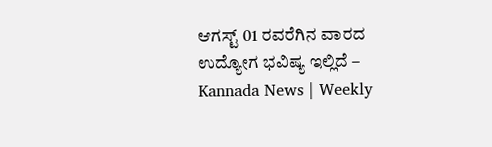ಆಗಸ್ಟ್ 01 ರವರೆಗಿನ ವಾರದ ಉದ್ಯೋಗ ಭವಿಷ್ಯ ಇಲ್ಲಿದೆ – Kannada News | Weekly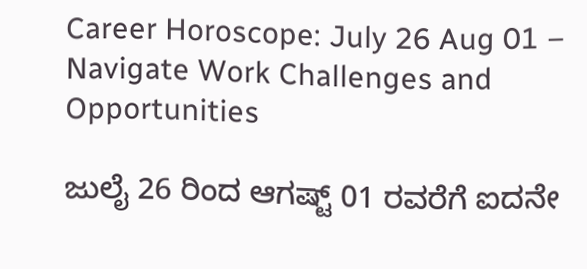Career Horoscope: July 26 Aug 01 – Navigate Work Challenges and Opportunities

ಜುಲೈ 26 ರಿಂದ ಆಗಷ್ಟ್ 01 ರವರೆಗೆ ಐದನೇ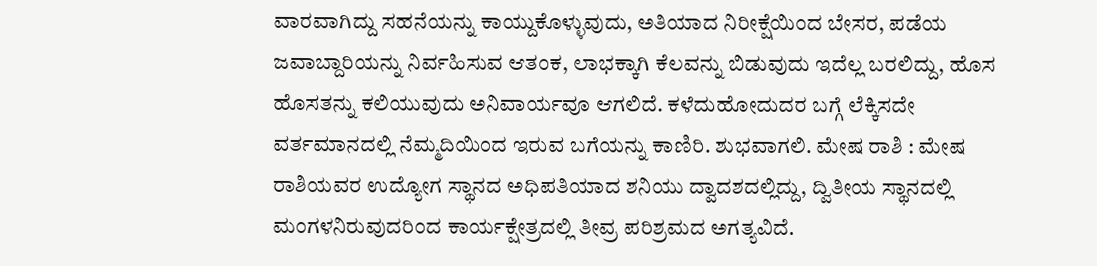ವಾರವಾಗಿದ್ದು ಸಹನೆಯನ್ನು ಕಾಯ್ದುಕೊಳ್ಳುವುದು, ಅತಿಯಾದ ನಿರೀಕ್ಷೆಯಿಂದ ಬೇಸರ, ಪಡೆಯ ಜವಾಬ್ದಾರಿಯನ್ನು ನಿರ್ವಹಿಸುವ ಆತಂಕ, ಲಾಭಕ್ಕಾಗಿ ಕೆಲವನ್ನು ಬಿಡುವುದು ಇದೆಲ್ಲ ಬರಲಿದ್ದು, ಹೊಸ ಹೊಸತನ್ನು ಕಲಿಯುವುದು ಅನಿವಾರ್ಯವೂ ಆಗಲಿದೆ. ಕಳೆದುಹೋದುದರ ಬಗ್ಗೆ ಲೆಕ್ಕಿಸದೇ ವರ್ತಮಾನದಲ್ಲಿ ನೆಮ್ಮದಿಯಿಂದ ಇರುವ ಬಗೆಯನ್ನು ಕಾಣಿರಿ. ಶುಭವಾಗಲಿ. ಮೇಷ ರಾಶಿ : ಮೇಷ ರಾಶಿಯವರ ಉದ್ಯೋಗ ಸ್ಥಾನದ ಅಧಿಪತಿಯಾದ ಶನಿಯು ದ್ವಾದಶದಲ್ಲಿದ್ದು, ದ್ವಿತೀಯ ಸ್ಥಾನದಲ್ಲಿ ಮಂಗಳನಿರುವುದರಿಂದ ಕಾರ್ಯಕ್ಷೇತ್ರದಲ್ಲಿ ತೀವ್ರ ಪರಿಶ್ರಮದ ಅಗತ್ಯವಿದೆ.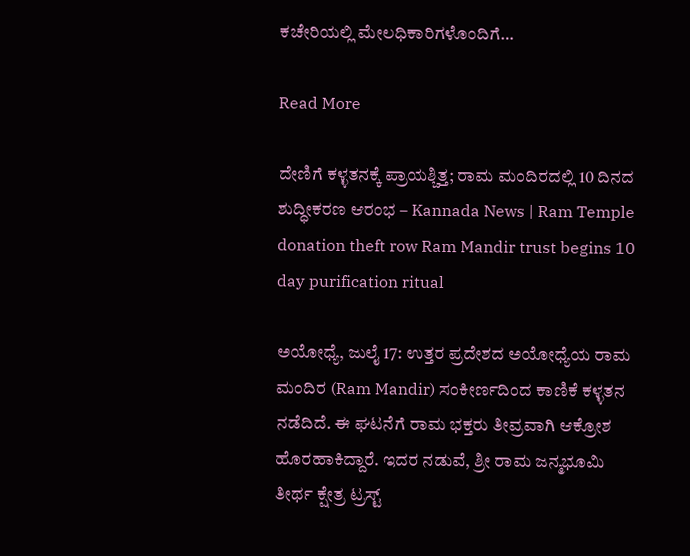ಕಚೇರಿಯಲ್ಲಿ ಮೇಲಧಿಕಾರಿಗಳೊಂದಿಗೆ…

Read More

ದೇಣಿಗೆ ಕಳ್ಳತನಕ್ಕೆ ಪ್ರಾಯಶ್ಚಿತ್ತ; ರಾಮ ಮಂದಿರದಲ್ಲಿ 10 ದಿನದ ಶುದ್ಧೀಕರಣ ಆರಂಭ – Kannada News | Ram Temple donation theft row Ram Mandir trust begins 10 day purification ritual

ಅಯೋಧ್ಯೆ, ಜುಲೈ 17: ಉತ್ತರ ಪ್ರದೇಶದ ಅಯೋಧ್ಯೆಯ ರಾಮ ಮಂದಿರ (Ram Mandir) ಸಂಕೀರ್ಣದಿಂದ ಕಾಣಿಕೆ ಕಳ್ಳತನ ನಡೆದಿದೆ. ಈ ಘಟನೆಗೆ ರಾಮ ಭಕ್ತರು ತೀವ್ರವಾಗಿ ಆಕ್ರೋಶ ಹೊರಹಾಕಿದ್ದಾರೆ. ಇದರ ನಡುವೆ, ಶ್ರೀ ರಾಮ ಜನ್ಮಭೂಮಿ ತೀರ್ಥ ಕ್ಷೇತ್ರ ಟ್ರಸ್ಟ್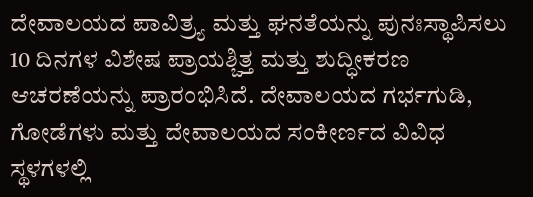ದೇವಾಲಯದ ಪಾವಿತ್ರ್ಯ ಮತ್ತು ಘನತೆಯನ್ನು ಪುನಃಸ್ಥಾಪಿಸಲು 10 ದಿನಗಳ ವಿಶೇಷ ಪ್ರಾಯಶ್ಚಿತ್ತ ಮತ್ತು ಶುದ್ಧೀಕರಣ ಆಚರಣೆಯನ್ನು ಪ್ರಾರಂಭಿಸಿದೆ. ದೇವಾಲಯದ ಗರ್ಭಗುಡಿ, ಗೋಡೆಗಳು ಮತ್ತು ದೇವಾಲಯದ ಸಂಕೀರ್ಣದ ವಿವಿಧ ಸ್ಥಳಗಳಲ್ಲಿ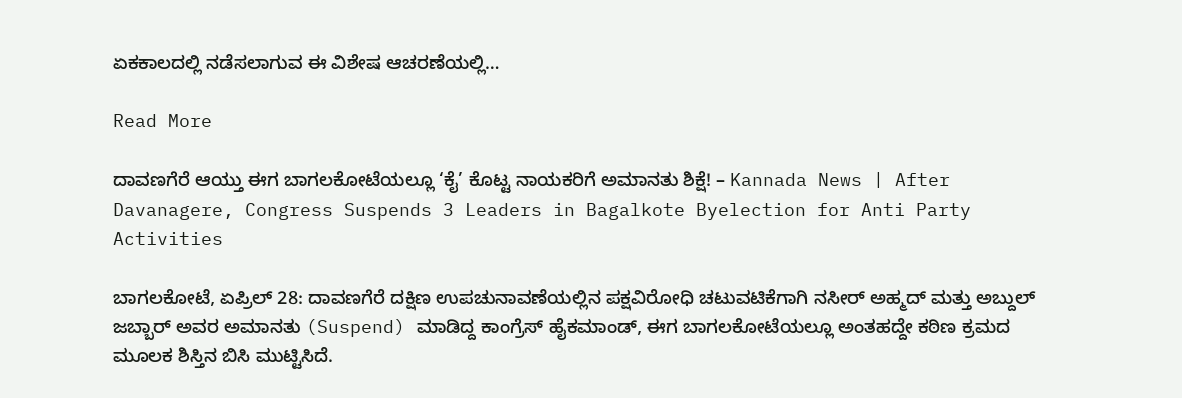ಏಕಕಾಲದಲ್ಲಿ ನಡೆಸಲಾಗುವ ಈ ವಿಶೇಷ ಆಚರಣೆಯಲ್ಲಿ…

Read More

ದಾವಣಗೆರೆ ಆಯ್ತು ಈಗ ಬಾಗಲಕೋಟೆಯಲ್ಲೂ ‘ಕೈ’ ಕೊಟ್ಟ ನಾಯಕರಿಗೆ ಅಮಾನತು ಶಿಕ್ಷೆ! – Kannada News | After Davanagere, Congress Suspends 3 Leaders in Bagalkote Byelection for Anti Party Activities

ಬಾಗಲಕೋಟೆ, ಏಪ್ರಿಲ್ 28: ದಾವಣಗೆರೆ ದಕ್ಷಿಣ ಉಪಚುನಾವಣೆಯಲ್ಲಿನ ಪಕ್ಷವಿರೋಧಿ ಚಟುವಟಿಕೆಗಾಗಿ ನಸೀರ್ ಅಹ್ಮದ್ ಮತ್ತು ಅಬ್ದುಲ್ ಜಬ್ಬಾರ್ ಅವರ ಅಮಾನತು (Suspend) ಮಾಡಿದ್ದ ಕಾಂಗ್ರೆಸ್‌ ಹೈಕಮಾಂಡ್, ಈಗ ಬಾಗಲಕೋಟೆಯಲ್ಲೂ ಅಂತಹದ್ದೇ ಕಠಿಣ ಕ್ರಮದ ಮೂಲಕ ಶಿಸ್ತಿನ ಬಿಸಿ ಮುಟ್ಟಿಸಿದೆ.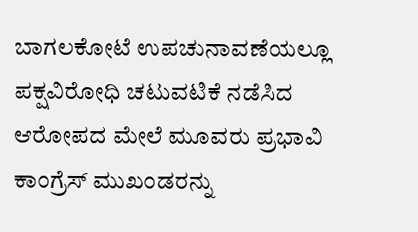ಬಾಗಲಕೋಟೆ ಉಪಚುನಾವಣೆಯಲ್ಲೂ ಪಕ್ಷವಿರೋಧಿ ಚಟುವಟಿಕೆ ನಡೆಸಿದ ಆರೋಪದ ಮೇಲೆ ಮೂವರು ಪ್ರಭಾವಿ ಕಾಂಗ್ರೆಸ್ ಮುಖಂಡರನ್ನು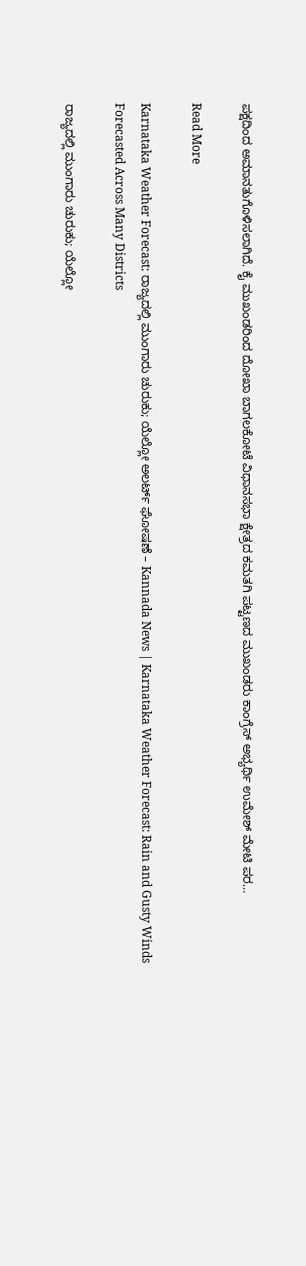ಪಕ್ಷದಿಂದ ಅಮಾನತುಗೊಳಿಸಲಾಗಿದೆ. ಕೈ ಮುಖಂಡರಿಂದ ದೋಖಾ ಬಾಗಲಕೋಟೆ ವಿಧಾನಸಭಾ ಕ್ಷೇತ್ರದ ಕಮತಗಿ ಪಟ್ಟಣದ ಮುಖಂಡರು ಕಾಂಗ್ರೆಸ್ ಅಭ್ಯರ್ಥಿ ಉಮೇಶ್ ಮೇಟಿ ಪರ…

Read More

Karnataka Weather Forecast: ರಾಜ್ಯದಲ್ಲಿ ಮುಂಗಾರು ಚುರುಕು; ಯೆಲ್ಲೋ ಅಲರ್ಟ್ ಘೋಷಣೆ – Kannada News | Karnataka Weather Forecast: Rain and Gusty Winds Forecasted Across Many Districts

ರಾಜ್ಯದಲ್ಲಿ ಮುಂಗಾರು ಚುರುಕು; ಯೆಲ್ಲೋ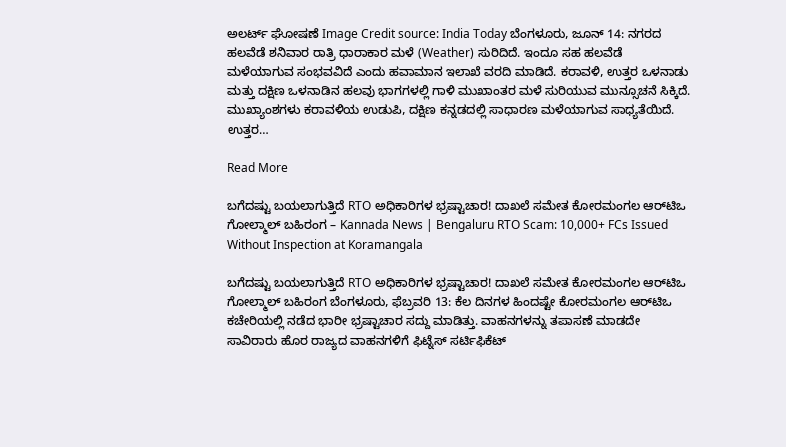ಅಲರ್ಟ್ ಘೋಷಣೆ Image Credit source: India Today ಬೆಂಗಳೂರು, ಜೂನ್ 14: ನಗರದ ಹಲವೆಡೆ ಶನಿವಾರ ರಾತ್ರಿ ಧಾರಾಕಾರ ಮಳೆ (Weather) ಸುರಿದಿದೆ. ಇಂದೂ ಸಹ ಹಲವೆಡೆ ಮಳೆಯಾಗುವ ಸಂಭವವಿದೆ ಎಂದು ಹವಾಮಾನ ಇಲಾಖೆ ವರದಿ ಮಾಡಿದೆ. ಕರಾವಳಿ, ಉತ್ತರ ಒಳನಾಡು ಮತ್ತು ದಕ್ಷಿಣ ಒಳನಾಡಿನ ಹಲವು ಭಾಗಗಳಲ್ಲಿ ಗಾಳಿ ಮುಖಾಂತರ ಮಳೆ ಸುರಿಯುವ ಮುನ್ಸೂಚನೆ ಸಿಕ್ಕಿದೆ. ಮುಖ್ಯಾಂಶಗಳು ಕರಾವಳಿಯ ಉಡುಪಿ, ದಕ್ಷಿಣ ಕನ್ನಡದಲ್ಲಿ ಸಾಧಾರಣ ಮಳೆಯಾಗುವ ಸಾಧ್ಯತೆಯಿದೆ. ಉತ್ತರ…

Read More

ಬಗೆದಷ್ಟು ಬಯಲಾಗುತ್ತಿದೆ RTO ಅಧಿಕಾರಿಗಳ ಭ್ರಷ್ಟಾಚಾರ! ದಾಖಲೆ ಸಮೇತ ಕೋರಮಂಗಲ ಆರ್‌ಟಿಒ ಗೋಲ್ಮಾಲ್ ಬಹಿರಂಗ – Kannada News | Bengaluru RTO Scam: 10,000+ FCs Issued Without Inspection at Koramangala

ಬಗೆದಷ್ಟು ಬಯಲಾಗುತ್ತಿದೆ RTO ಅಧಿಕಾರಿಗಳ ಭ್ರಷ್ಟಾಚಾರ! ದಾಖಲೆ ಸಮೇತ ಕೋರಮಂಗಲ ಆರ್‌ಟಿಒ ಗೋಲ್ಮಾಲ್ ಬಹಿರಂಗ ಬೆಂಗಳೂರು, ಫೆಬ್ರವರಿ 13: ಕೆಲ ದಿನಗಳ ಹಿಂದಷ್ಟೇ ಕೋರಮಂಗಲ ಆರ್‌ಟಿಒ ಕಚೇರಿಯಲ್ಲಿ ನಡೆದ ಭಾರೀ ಭ್ರಷ್ಟಾಚಾರ ಸದ್ದು ಮಾಡಿತ್ತು. ವಾಹನಗಳನ್ನು ತಪಾಸಣೆ ಮಾಡದೇ ಸಾವಿರಾರು ಹೊರ ರಾಜ್ಯದ ವಾಹನಗಳಿಗೆ ಫಿಟ್ನೆಸ್ ಸರ್ಟಿಫಿಕೆಟ್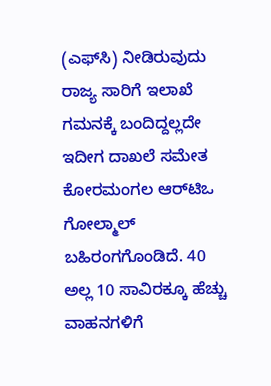(ಎಫ್‌ಸಿ) ನೀಡಿರುವುದು ರಾಜ್ಯ ಸಾರಿಗೆ ಇಲಾಖೆ ಗಮನಕ್ಕೆ ಬಂದಿದ್ದಲ್ಲದೇ ಇದೀಗ ದಾಖಲೆ ಸಮೇತ ಕೋರಮಂಗಲ ಆರ್‌ಟಿಒ ಗೋಲ್ಮಾಲ್ ಬಹಿರಂಗಗೊಂಡಿದೆ. 40 ಅಲ್ಲ 10 ಸಾವಿರಕ್ಕೂ ಹೆಚ್ಚು ವಾಹನಗಳಿಗೆ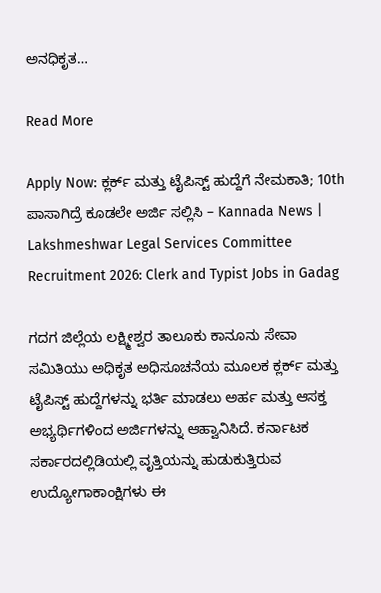ಅನಧಿಕೃತ…

Read More

Apply Now: ಕ್ಲರ್ಕ್ ಮತ್ತು ಟೈಪಿಸ್ಟ್ ಹುದ್ದೆಗೆ ನೇಮಕಾತಿ; 10th ಪಾಸಾಗಿದ್ರೆ ಕೂಡಲೇ ಅರ್ಜಿ ಸಲ್ಲಿಸಿ – Kannada News | Lakshmeshwar Legal Services Committee Recruitment 2026: Clerk and Typist Jobs in Gadag

ಗದಗ ಜಿಲ್ಲೆಯ ಲಕ್ಷ್ಮೀಶ್ವರ ತಾಲೂಕು ಕಾನೂನು ಸೇವಾ ಸಮಿತಿಯು ಅಧಿಕೃತ ಅಧಿಸೂಚನೆಯ ಮೂಲಕ ಕ್ಲರ್ಕ್ ಮತ್ತು ಟೈಪಿಸ್ಟ್ ಹುದ್ದೆಗಳನ್ನು ಭರ್ತಿ ಮಾಡಲು ಅರ್ಹ ಮತ್ತು ಆಸಕ್ತ ಅಭ್ಯರ್ಥಿಗಳಿಂದ ಅರ್ಜಿಗಳನ್ನು ಆಹ್ವಾನಿಸಿದೆ. ಕರ್ನಾಟಕ ಸರ್ಕಾರದಲ್ಲಿಡಿಯಲ್ಲಿ ವೃತ್ತಿಯನ್ನು ಹುಡುಕುತ್ತಿರುವ ಉದ್ಯೋಗಾಕಾಂಕ್ಷಿಗಳು ಈ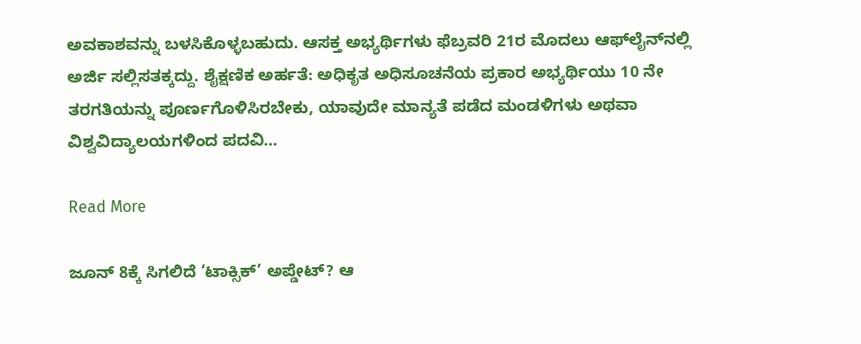ಅವಕಾಶವನ್ನು ಬಳಸಿಕೊಳ್ಳಬಹುದು. ಆಸಕ್ತ ಅಭ್ಯರ್ಥಿಗಳು ಫೆಬ್ರವರಿ 21ರ ಮೊದಲು ಆಫ್‌ಲೈನ್‌ನಲ್ಲಿ ಅರ್ಜಿ ಸಲ್ಲಿಸತಕ್ಕದ್ದು. ಶೈಕ್ಷಣಿಕ ಅರ್ಹತೆ: ಅಧಿಕೃತ ಅಧಿಸೂಚನೆಯ ಪ್ರಕಾರ ಅಭ್ಯರ್ಥಿಯು 10 ನೇ ತರಗತಿಯನ್ನು ಪೂರ್ಣಗೊಳಿಸಿರಬೇಕು, ಯಾವುದೇ ಮಾನ್ಯತೆ ಪಡೆದ ಮಂಡಳಿಗಳು ಅಥವಾ ವಿಶ್ವವಿದ್ಯಾಲಯಗಳಿಂದ ಪದವಿ…

Read More

ಜೂನ್ 8ಕ್ಕೆ ಸಿಗಲಿದೆ ‘ಟಾಕ್ಸಿಕ್’ ಅಪ್ಡೇಟ್? ಆ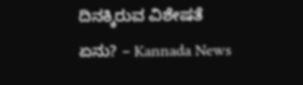ದಿನಕ್ಕಿರುವ ವಿಶೇಷತೆ ಏನು? – Kannada News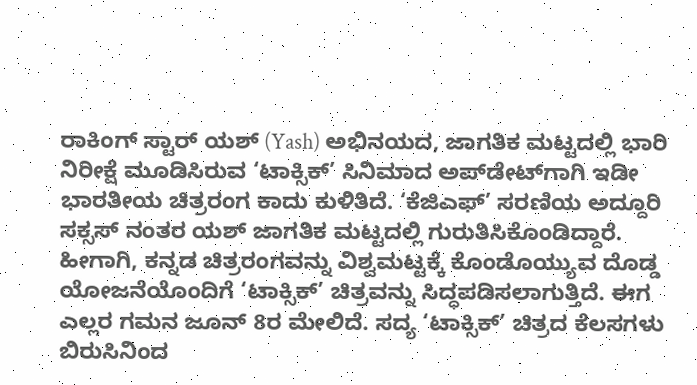ರಾಕಿಂಗ್ ಸ್ಟಾರ್ ಯಶ್ (Yash) ಅಭಿನಯದ, ಜಾಗತಿಕ ಮಟ್ಟದಲ್ಲಿ ಭಾರಿ ನಿರೀಕ್ಷೆ ಮೂಡಿಸಿರುವ ‘ಟಾಕ್ಸಿಕ್’ ಸಿನಿಮಾದ ಅಪ್‌ಡೇಟ್‌ಗಾಗಿ ಇಡೀ ಭಾರತೀಯ ಚಿತ್ರರಂಗ ಕಾದು ಕುಳಿತಿದೆ. ‘ಕೆಜಿಎಫ್’ ಸರಣಿಯ ಅದ್ದೂರಿ ಸಕ್ಸಸ್ ನಂತರ ಯಶ್ ಜಾಗತಿಕ ಮಟ್ಟದಲ್ಲಿ ಗುರುತಿಸಿಕೊಂಡಿದ್ದಾರೆ. ಹೀಗಾಗಿ, ಕನ್ನಡ ಚಿತ್ರರಂಗವನ್ನು ವಿಶ್ವಮಟ್ಟಕ್ಕೆ ಕೊಂಡೊಯ್ಯುವ ದೊಡ್ಡ ಯೋಜನೆಯೊಂದಿಗೆ ‘ಟಾಕ್ಸಿಕ್’ ಚಿತ್ರವನ್ನು ಸಿದ್ಧಪಡಿಸಲಾಗುತ್ತಿದೆ. ಈಗ ಎಲ್ಲರ ಗಮನ ಜೂನ್ 8ರ ಮೇಲಿದೆ. ಸದ್ಯ ‘ಟಾಕ್ಸಿಕ್’ ಚಿತ್ರದ ಕೆಲಸಗಳು ಬಿರುಸಿನಿಂದ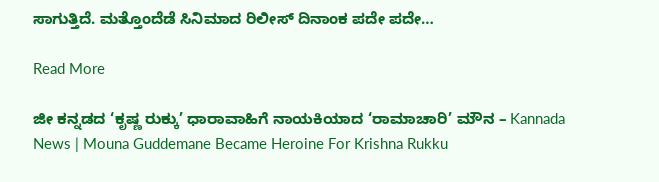ಸಾಗುತ್ತಿದೆ. ಮತ್ತೊಂದೆಡೆ ಸಿನಿಮಾದ ರಿಲೀಸ್ ದಿನಾಂಕ ಪದೇ ಪದೇ…

Read More

ಜೀ ಕನ್ನಡದ ‘ಕೃಷ್ಣ ರುಕ್ಕು’ ಧಾರಾವಾಹಿಗೆ ನಾಯಕಿಯಾದ ‘ರಾಮಾಚಾರಿ’ ಮೌನ – Kannada News | Mouna Guddemane Became Heroine For Krishna Rukku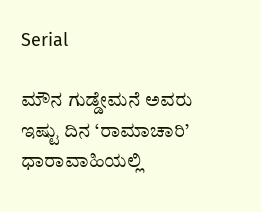Serial

ಮೌನ ಗುಡ್ಡೇಮನೆ ಅವರು ಇಷ್ಟು ದಿನ ‘ರಾಮಾಚಾರಿ’ ಧಾರಾವಾಹಿಯಲ್ಲಿ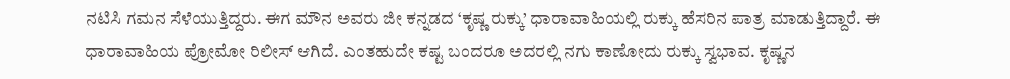ನಟಿಸಿ ಗಮನ ಸೆಳೆಯುತ್ತಿದ್ದರು. ಈಗ ಮೌನ ಅವರು ಜೀ ಕನ್ನಡದ ‘ಕೃಷ್ಣ ರುಕ್ಕು’ ಧಾರಾವಾಹಿಯಲ್ಲಿ ರುಕ್ಕು ಹೆಸರಿನ ಪಾತ್ರ ಮಾಡುತ್ತಿದ್ದಾರೆ. ಈ ಧಾರಾವಾಹಿಯ ಪ್ರೋಮೋ ರಿಲೀಸ್ ಆಗಿದೆ. ಎಂತಹುದೇ ಕಷ್ಟ ಬಂದರೂ ಅದರಲ್ಲಿ ನಗು ಕಾಣೋದು ರುಕ್ಕು ಸ್ವಭಾವ. ಕೃಷ್ಣನ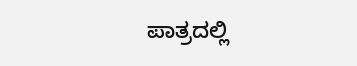ಪಾತ್ರದಲ್ಲಿ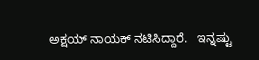ಅಕ್ಷಯ್ ನಾಯಕ್ ನಟಿಸಿದ್ದಾರೆ.   ಇನ್ನಷ್ಟು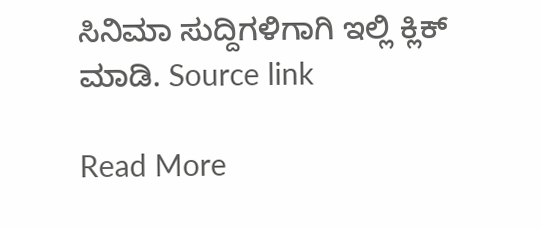ಸಿನಿಮಾ ಸುದ್ದಿಗಳಿಗಾಗಿ ಇಲ್ಲಿ ಕ್ಲಿಕ್ ಮಾಡಿ. Source link

Read More